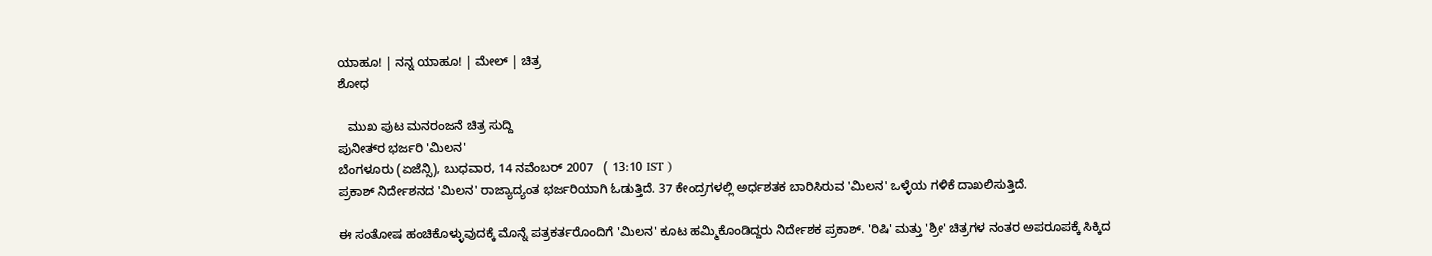ಯಾಹೂ! | ನನ್ನ ಯಾಹೂ! | ಮೇಲ್ | ಚಿತ್ರ
ಶೋಧ

   ಮುಖ ಪುಟ ಮನರಂಜನೆ ಚಿತ್ರ ಸುದ್ದಿ
ಪುನೀತ‌್‌ರ ಭರ್ಜರಿ 'ಮಿಲನ'
ಬೆಂಗಳೂರು (ಏಜೆನ್ಸಿ), ಬುಧವಾರ, 14 ನವೆಂಬರ್ 2007   ( 13:10 IST )
ಪ್ರಕಾಶ್ ನಿರ್ದೇಶನದ 'ಮಿಲನ' ರಾಜ್ಯಾದ್ಯಂತ ಭರ್ಜರಿಯಾಗಿ ಓಡುತ್ತಿದೆ. 37 ಕೇಂದ್ರಗಳಲ್ಲಿ ಅರ್ಧಶತಕ ಬಾರಿಸಿರುವ 'ಮಿಲನ' ಒಳ್ಳೆಯ ಗಳಿಕೆ ದಾಖಲಿಸುತ್ತಿದೆ.

ಈ ಸಂತೋಷ ಹಂಚಿಕೊಳ್ಳುವುದಕ್ಕೆ ಮೊನ್ನೆ ಪತ್ರಕರ್ತರೊಂದಿಗೆ 'ಮಿಲನ' ಕೂಟ ಹಮ್ಮಿಕೊಂಡಿದ್ದರು ನಿರ್ದೇಶಕ ಪ್ರಕಾಶ್. 'ರಿಷಿ' ಮತ್ತು 'ಶ್ರೀ' ಚಿತ್ರಗಳ ನಂತರ ಅಪರೂಪಕ್ಕೆ ಸಿಕ್ಕಿದ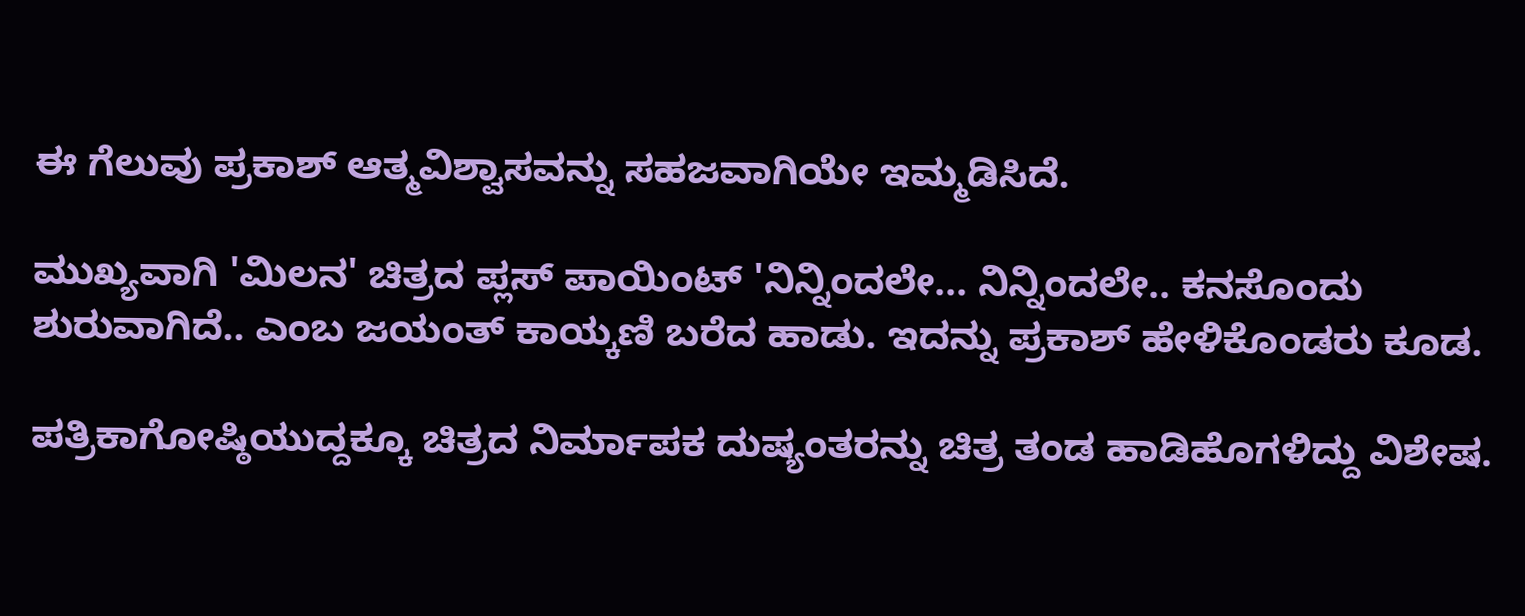ಈ ಗೆಲುವು ಪ್ರಕಾಶ್ ಆತ್ಮವಿಶ್ವಾಸವನ್ನು ಸಹಜವಾಗಿಯೇ ಇಮ್ಮಡಿಸಿದೆ.

ಮುಖ್ಯವಾಗಿ 'ಮಿಲನ' ಚಿತ್ರದ ಪ್ಲಸ್ ಪಾಯಿಂಟ್ 'ನಿನ್ನಿಂದಲೇ... ನಿನ್ನಿಂದಲೇ.. ಕನಸೊಂದು ಶುರುವಾಗಿದೆ.. ಎಂಬ ಜಯಂತ್ ಕಾಯ್ಕಣಿ ಬರೆದ ಹಾಡು. ಇದನ್ನು ಪ್ರಕಾಶ್ ಹೇಳಿಕೊಂಡರು ಕೂಡ.

ಪತ್ರಿಕಾಗೋಷ್ಠಿಯುದ್ದಕ್ಕೂ ಚಿತ್ರದ ನಿರ್ಮಾಪಕ ದುಷ್ಯಂತರನ್ನು ಚಿತ್ರ ತಂಡ ಹಾಡಿಹೊಗಳಿದ್ದು ವಿಶೇಷ.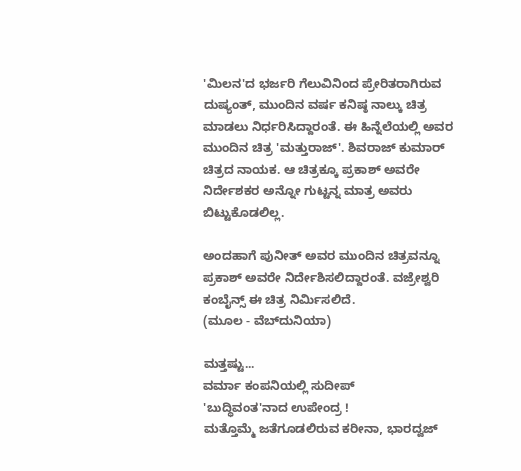'ಮಿಲನ'ದ ಭರ್ಜರಿ ಗೆಲುವಿನಿಂದ ಪ್ರೇರಿತರಾಗಿರುವ ದುಷ್ಯಂತ್, ಮುಂದಿನ ವರ್ಷ ಕನಿಷ್ಠ ನಾಲ್ಕು ಚಿತ್ರ ಮಾಡಲು ನಿರ್ಧರಿಸಿದ್ದಾರಂತೆ. ಈ ಹಿನ್ನೆಲೆಯಲ್ಲಿ ಅವರ ಮುಂದಿನ ಚಿತ್ರ 'ಮತ್ತುರಾಜ್'. ಶಿವರಾಜ್‌ ಕುಮಾರ್ ಚಿತ್ರದ ನಾಯಕ. ಆ ಚಿತ್ರಕ್ಕೂ ಪ್ರಕಾಶ್ ಅವರೇ ನಿರ್ದೇಶಕರ ಅನ್ನೋ ಗುಟ್ಟನ್ನ ಮಾತ್ರ ಅವರು ಬಿಟ್ಟುಕೊಡಲಿಲ್ಲ.

ಅಂದಹಾಗೆ ಪುನೀತ್ ಅವರ ಮುಂದಿನ ಚಿತ್ರವನ್ನೂ ಪ್ರಕಾಶ್ ಅವರೇ ನಿರ್ದೇಶಿಸಲಿದ್ದಾರಂತೆ. ವಜ್ರೇಶ್ವರಿ ಕಂಬೈನ್ಸ್ ಈ ಚಿತ್ರ ನಿರ್ಮಿಸಲಿದೆ.
(ಮೂಲ - ವೆಬ್‌ದುನಿಯಾ)

ಮತ್ತಷ್ಟು...
ವರ್ಮಾ ಕಂಪನಿಯಲ್ಲಿ ಸುದೀಪ್
'ಬುದ್ಧಿವಂತ'ನಾದ ಉಪೇಂದ್ರ !
ಮತ್ತೊಮ್ಮೆ ಜತೆಗೂಡಲಿರುವ ಕರೀನಾ, ಭಾರದ್ವಜ್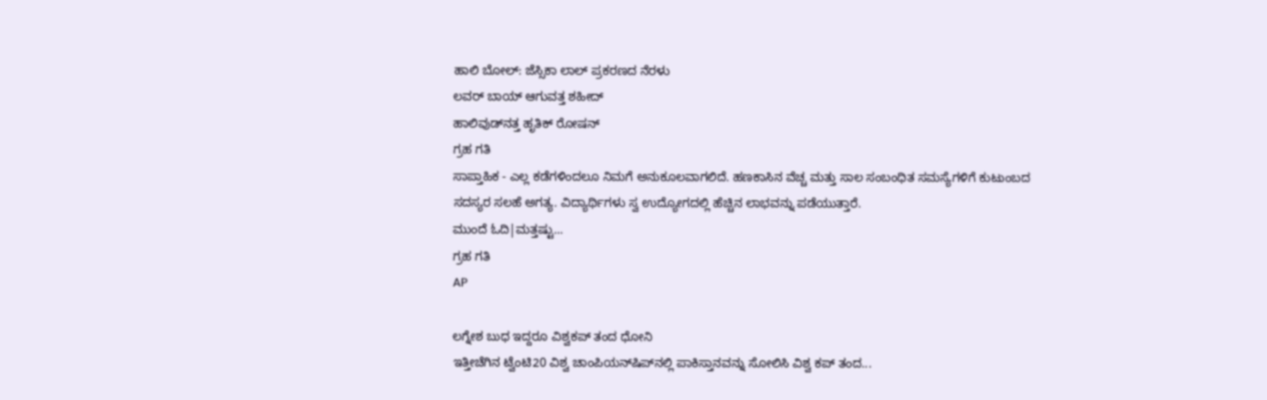ಹಾಲಿ ಬೋಲ್: ಜೆಸ್ಸಿಕಾ ಲಾಲ್ ಪ್ರಕರಣದ ನೆರಳು
ಲವರ್ ಬಾಯ್ ಆಗುವತ್ತ ಶಹೀದ್
ಹಾಲಿವುಡ್‌ನತ್ತ ಹೃತಿಕ್ ರೋಷನ್
ಗ್ರಹ ಗತಿ
ಸಾಪ್ತಾಹಿಕ - ಎಲ್ಲ ಕಡೆಗಳಿಂದಲೂ ನಿಮಗೆ ಅನುಕೂಲವಾಗಲಿದೆ. ಹಣಕಾಸಿನ ವೆಚ್ಚ ಮತ್ತು ಸಾಲ ಸಂಬಂಧಿತ ಸಮಸ್ಯೆಗಳಿಗೆ ಕುಟುಂಬದ ಸದಸ್ಯರ ಸಲಹೆ ಅಗತ್ಯ. ವಿದ್ಯಾರ್ಥಿಗಳು ಸ್ವ ಉದ್ಯೋಗದಲ್ಲಿ ಹೆಚ್ಚಿನ ಲಾಭವನ್ನು ಪಡೆಯುತ್ತಾರೆ.
ಮುಂದೆ ಓದಿ|ಮತ್ತಷ್ಟು...
ಗ್ರಹ ಗತಿ
AP

ಲಗ್ನೇಶ ಬುಧ ಇದ್ದರೂ ವಿಶ್ವಕಪ್ ತಂದ ಧೋನಿ
ಇತ್ತೀಚೆಗಿನ ಟ್ವೆಂಟಿ20 ವಿಶ್ವ ಚಾಂಪಿಯನ್‌ಷಿಪ್‌ನಲ್ಲಿ ಪಾಕಿಸ್ತಾನವನ್ನು ಸೋಲಿಸಿ ವಿಶ್ವ ಕಪ್ ತಂದ...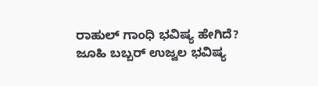ರಾಹುಲ್ ಗಾಂಧಿ ಭವಿಷ್ಯ ಹೇಗಿದೆ?
ಜೂಹಿ ಬಬ್ಬರ್ ಉಜ್ವಲ ಭವಿಷ್ಯ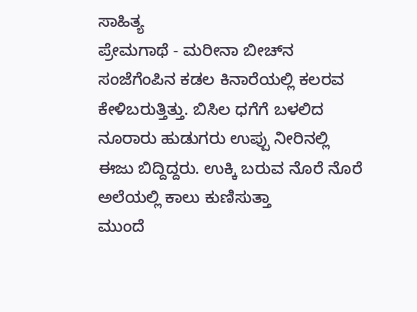ಸಾಹಿತ್ಯ
ಪ್ರೇಮಗಾಥೆ - ಮರೀನಾ ಬೀಚ್‌ನ ಸಂಜೆಗೆಂಪಿನ ಕಡಲ ಕಿನಾರೆಯಲ್ಲಿ ಕಲರವ ಕೇಳಿಬರುತ್ತಿತ್ತು. ಬಿಸಿಲ ಧಗೆಗೆ ಬಳಲಿದ ನೂರಾರು ಹುಡುಗರು ಉಪ್ಪು ನೀರಿನಲ್ಲಿ ಈಜು ಬಿದ್ದಿದ್ದರು. ಉಕ್ಕಿ ಬರುವ ನೊರೆ ನೊರೆ ಅಲೆಯಲ್ಲಿ ಕಾಲು ಕುಣಿಸುತ್ತಾ
ಮುಂದೆ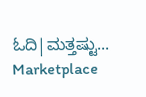ಓದಿ|ಮತ್ತಷ್ಟು...
Marketplace